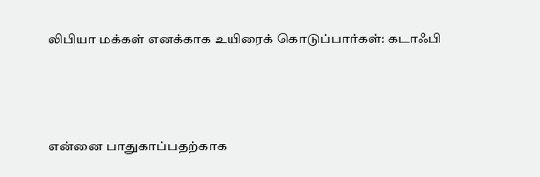லிபியா மக்கள் எனக்காக உயிரைக் கொடுப்பார்கள்: கடாஃபி



என்னை பாதுகாப்பதற்காக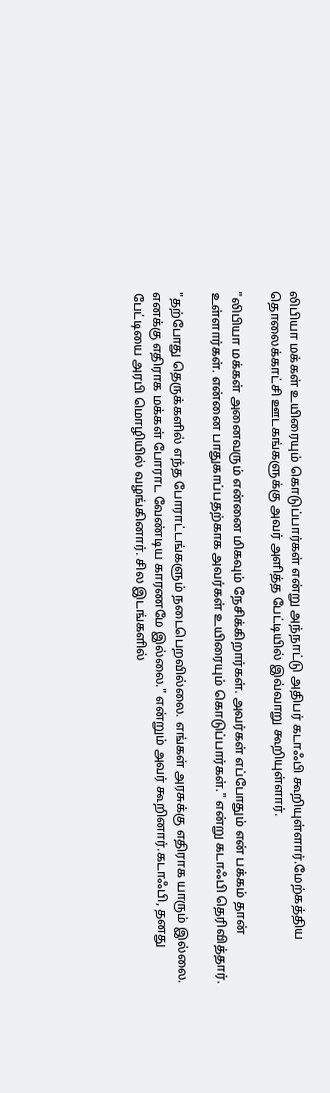லிபியா மக்கள் உயிரையும் கொடுப்பார்கள் என்று அந்நாட்டு அதிபர் கடாஃபி கூறியுள்ளார்.மேற்கத்திய தொலைக்காட்சி ஊடகங்களுக்கு அவர் அளித்த பேட்டியில் இவ்வாறு கூறியுள்ளார்.

"லிபியா மக்கள் அனைவரும் என்னை மிகவும் நேசிக்கிறார்கள். அவர்கள் எப்போதும் என் பக்கம் தான் உள்ளார்கள். என்னை பாதுகாப்பதற்காக அவர்கள் உயிரையும் கொடுப்பார்கள்." என்று கடாஃபி தெரிவித்தார்.

"தற்போது தெருக்களில் எந்த போராட்டங்களும் நடைபெறவில்லை. எங்கள் அரசுக்கு எதிராக யாரும் இல்லை. எனக்கு எதிராக மக்கள் போராட வேண்டிய காரணமே இல்லை." என்றும் அவர் கூறினார்.கடாஃபி, தனது பேட்டியை அரபி மொழியில் வழங்கினார். சில இடங்களில்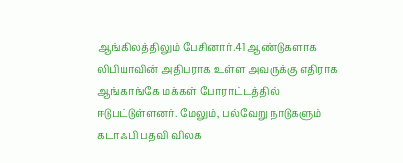ஆங்கிலத்திலும் பேசினார்.41 ஆண்டுகளாக லிபியாவின் அதிபராக உள்ள அவருக்கு எதிராக ஆங்காங்கே மக்கள் போராட்டத்தில் ஈடுபட்டுள்ளனர். மேலும், பல்வேறு நாடுகளும் கடாஃபி பதவி விலக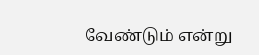வேண்டும் என்று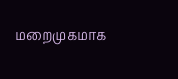மறைமுகமாக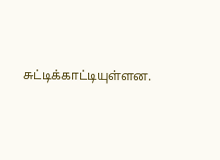சுட்டிக்காட்டியுள்ளன.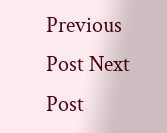Previous Post Next Post